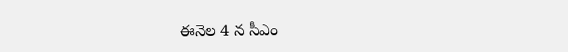ఈనెల 4 న సీఎం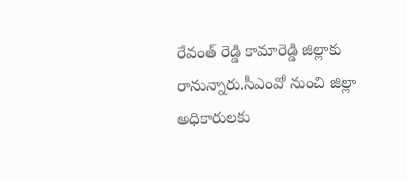రేవంత్ రెడ్డి కామారెడ్డి జిల్లాకు రానున్నారు.సీఎంవో నుంచి జిల్లా అధికారులకు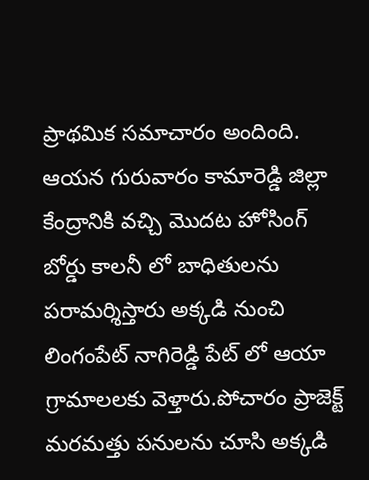ప్రాథమిక సమాచారం అందింది.
ఆయన గురువారం కామారెడ్డి జిల్లా కేంద్రానికి వచ్చి మొదట హోసింగ్ బోర్డు కాలనీ లో బాధితులను పరామర్శిస్తారు అక్కడి నుంచి లింగంపేట్ నాగిరెడ్డి పేట్ లో ఆయా గ్రామాలలకు వెళ్తారు.పోచారం ప్రాజెక్ట్ మరమత్తు పనులను చూసి అక్కడి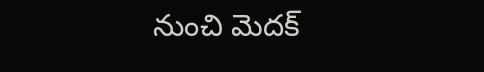నుంచి మెదక్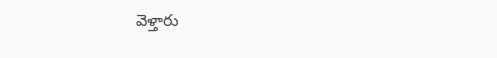వెళ్తారు